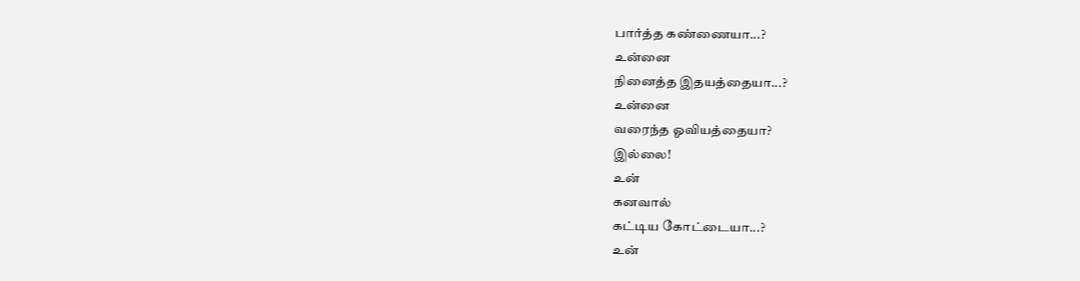பார்த்த கண்ணையா...?
உன்னை
நினைத்த இதயத்தையா...?
உன்னை
வரைந்த ஓவியத்தையா?
இல்லை!
உன்
கனவால்
கட்டிய கோட்டையா...?
உன்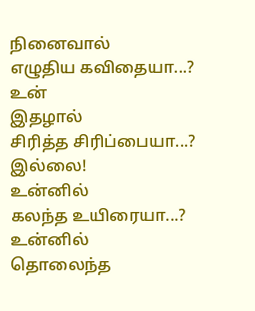நினைவால்
எழுதிய கவிதையா...?
உன்
இதழால்
சிரித்த சிரிப்பையா...?
இல்லை!
உன்னில்
கலந்த உயிரையா...?
உன்னில்
தொலைந்த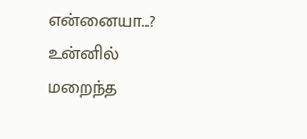என்னையா...?
உன்னில்
மறைந்த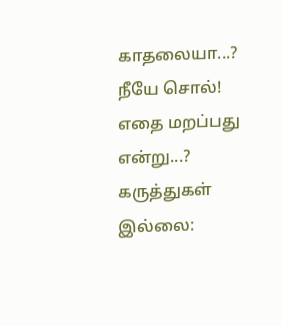காதலையா...?
நீயே சொல்!
எதை மறப்பது என்று...?
கருத்துகள் இல்லை: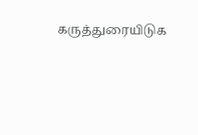கருத்துரையிடுக